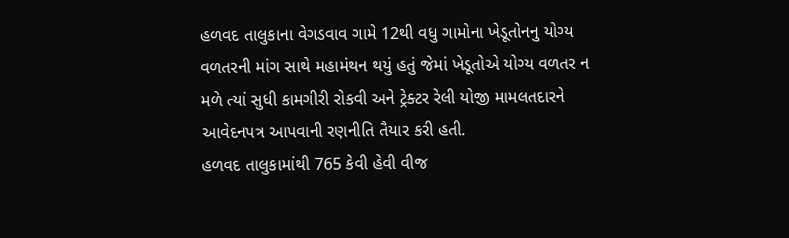હળવદ તાલુકાના વેગડવાવ ગામે 12થી વધુ ગામોના ખેડૂતોનનુ યોગ્ય વળતરની માંગ સાથે મહામંથન થયું હતું જેમાં ખેડૂતોએ યોગ્ય વળતર ન મળે ત્યાં સુધી કામગીરી રોકવી અને ટ્રેક્ટર રેલી યોજી મામલતદારને આવેદનપત્ર આપવાની રણનીતિ તૈયાર કરી હતી.
હળવદ તાલુકામાંથી 765 કેવી હેવી વીજ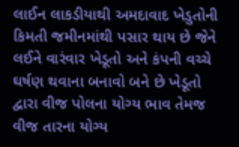લાઈન લાકડીયાથી અમદાવાદ ખેડુતોની કિમતી જમીનમાંથી પસાર થાય છે જેને લઈને વારંવાર ખેડૂતો અને કંપની વચ્ચે ઘર્ષણ થવાના બનાવો બને છે ખેડૂતો દ્વારા વીજ પોલના યોગ્ય ભાવ તેમજ વીજ તારના યોગ્ય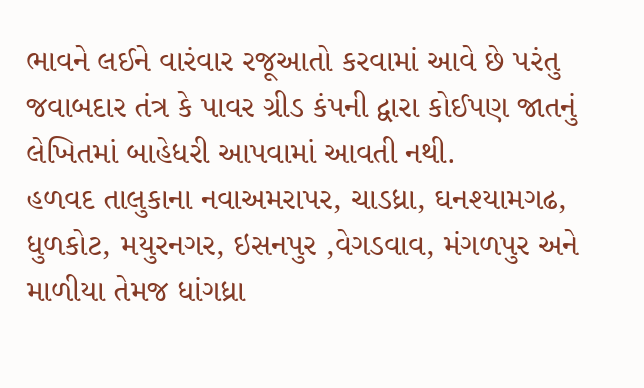ભાવને લઈને વારંવાર રજૂઆતો કરવામાં આવે છે પરંતુ જવાબદાર તંત્ર કે પાવર ગ્રીડ કંપની દ્વારા કોઈપણ જાતનું લેખિતમાં બાહેધરી આપવામાં આવતી નથી.
હળવદ તાલુકાના નવાઅમરાપર, ચાડધ્રા, ઘનશ્યામગઢ, ધુળકોટ, મયુરનગર, ઇસનપુર ,વેગડવાવ, મંગળપુર અને માળીયા તેમજ ધાંગધ્રા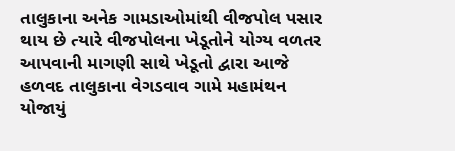તાલુકાના અનેક ગામડાઓમાંથી વીજપોલ પસાર થાય છે ત્યારે વીજપોલના ખેડૂતોને યોગ્ય વળતર આપવાની માગણી સાથે ખેડૂતો દ્વારા આજે હળવદ તાલુકાના વેગડવાવ ગામે મહામંથન યોજાયું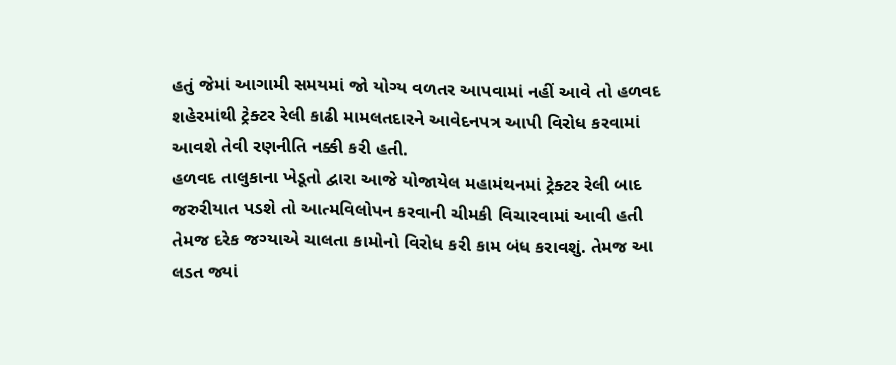હતું જેમાં આગામી સમયમાં જો યોગ્ય વળતર આપવામાં નહીં આવે તો હળવદ શહેરમાંથી ટ્રેક્ટર રેલી કાઢી મામલતદારને આવેદનપત્ર આપી વિરોધ કરવામાં આવશે તેવી રણનીતિ નક્કી કરી હતી.
હળવદ તાલુકાના ખેડૂતો દ્વારા આજે યોજાયેલ મહામંથનમાં ટ્રેક્ટર રેલી બાદ જરુરીયાત પડશે તો આત્મવિલોપન કરવાની ચીમકી વિચારવામાં આવી હતી તેમજ દરેક જગ્યાએ ચાલતા કામોનો વિરોધ કરી કામ બંધ કરાવશું. તેમજ આ લડત જ્યાં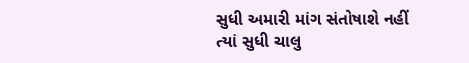સુધી અમારી માંગ સંતોષાશે નહીં ત્યાં સુધી ચાલુ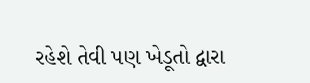રહેશે તેવી પણ ખેડૂતો દ્વારા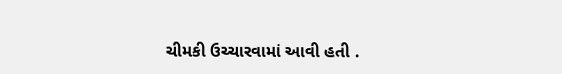ચીમકી ઉચ્ચારવામાં આવી હતી .